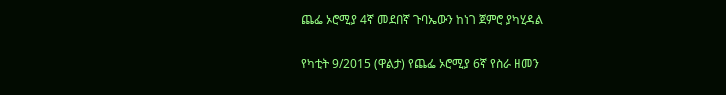ጨፌ ኦሮሚያ 4ኛ መደበኛ ጉባኤውን ከነገ ጀምሮ ያካሂዳል

የካቲት 9/2015 (ዋልታ) የጨፌ ኦሮሚያ 6ኛ የስራ ዘመን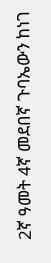2ኛ ዓመት 4ኛ መደበኛ ጉባኤውን ከነገ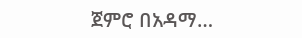ጀምሮ በአዳማ…